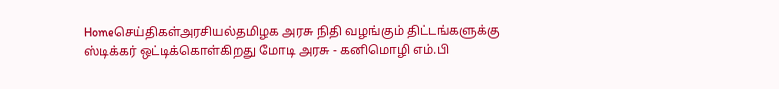Homeசெய்திகள்அரசியல்தமிழக அரசு நிதி வழங்கும் திட்டங்களுக்கு ஸ்டிக்கர் ஒட்டிக்கொள்கிறது மோடி அரசு - கனிமொழி எம்.பி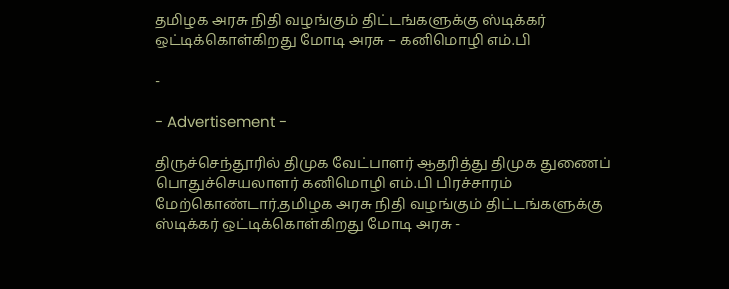தமிழக அரசு நிதி வழங்கும் திட்டங்களுக்கு ஸ்டிக்கர் ஒட்டிக்கொள்கிறது மோடி அரசு – கனிமொழி எம்.பி

-

- Advertisement -

திருச்செந்தூரில் திமுக வேட்பாளர் ஆதரித்து திமுக துணைப் பொதுச்செயலாளர் கனிமொழி எம்.பி பிரச்சாரம் மேற்கொண்டார்.தமிழக அரசு நிதி வழங்கும் திட்டங்களுக்கு ஸ்டிக்கர் ஒட்டிக்கொள்கிறது மோடி அரசு -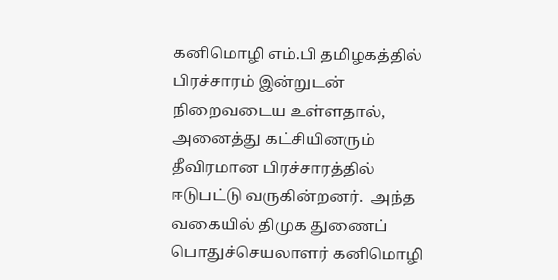கனிமொழி எம்.பி தமிழகத்தில் பிரச்சாரம் இன்றுடன் நிறைவடைய உள்ளதால், அனைத்து கட்சியினரும் தீவிரமான பிரச்சாரத்தில் ஈடுபட்டு வருகின்றனர்.  அந்த வகையில் திமுக துணைப் பொதுச்செயலாளர் கனிமொழி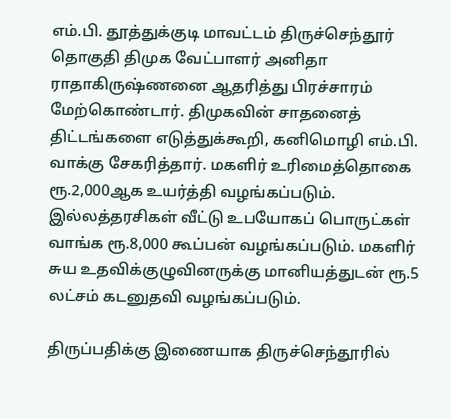எம்.பி. தூத்துக்குடி மாவட்டம் திருச்செந்தூர் தொகுதி திமுக வேட்பாளர் அனிதா ராதாகிருஷ்ணனை ஆதரித்து பிரச்சாரம் மேற்கொண்டார். திமுகவின் சாதனைத் திட்டங்களை எடுத்துக்கூறி, கனிமொழி எம்.பி. வாக்கு சேகரித்தார். மகளிர் உரிமைத்தொகை ரூ.2,000ஆக உயர்த்தி வழங்கப்படும். இல்லத்தரசிகள் வீட்டு உபயோகப் பொருட்கள் வாங்க ரூ.8,000 கூப்பன் வழங்கப்படும். மகளிர் சுய உதவிக்குழுவினருக்கு மானியத்துடன் ரூ.5 லட்சம் கடனுதவி வழங்கப்படும்.

திருப்பதிக்கு இணையாக திருச்செந்தூரில்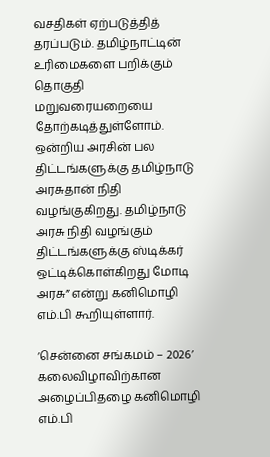வசதிகள் ஏற்படுத்தித் தரப்படும். தமிழ்நாட்டின் உரிமைகளை பறிக்கும் தொகுதி மறுவரையறையை தோற்கடித்துள்ளோம். ஒன்றிய அரசின் பல திட்டங்களுக்கு தமிழ்நாடு அரசுதான் நிதி வழங்குகிறது. தமிழ்நாடு அரசு நிதி வழங்கும் திட்டங்களுக்கு ஸ்டிக்கர் ஒட்டிக்கொள்கிறது மோடி அரசு” என்று கனிமொழி எம்.பி கூறியுள்ளார்.

‘சென்னை சங்கமம் – 2026’ கலைவிழாவிற்கான அழைப்பிதழை கனிமொழி எம்.பி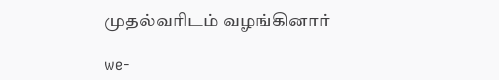முதல்வரிடம் வழங்கினார்

we-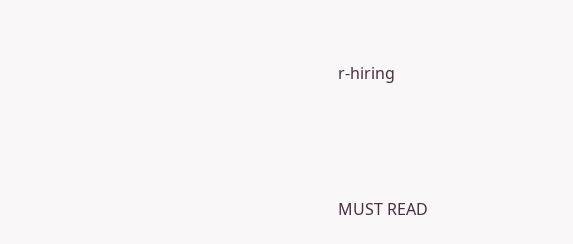r-hiring





MUST READ